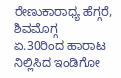ರೇಣುಕಾರಾಧ್ಯ ಹೆಗ್ಗರೆ, ಶಿವಮೊಗ್ಗ
ಏ.30ರಿಂದ ಹಾರಾಟ ನಿಲ್ಲಿಸಿದ ಇಂಡಿಗೋ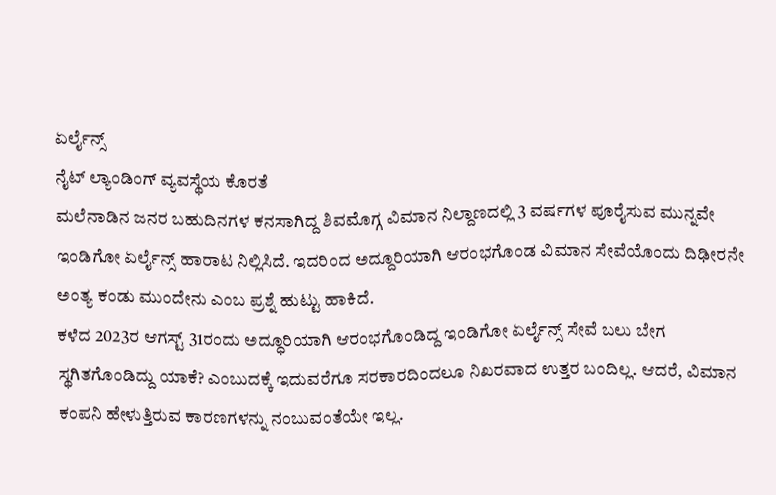ಏರ್ಲೈನ್ಸ್
ನೈಟ್ ಲ್ಯಾಂಡಿಂಗ್ ವ್ಯವಸ್ಥೆಯ ಕೊರತೆ
ಮಲೆನಾಡಿನ ಜನರ ಬಹುದಿನಗಳ ಕನಸಾಗಿದ್ದ ಶಿವಮೊಗ್ಗ ವಿಮಾನ ನಿಲ್ದಾಣದಲ್ಲಿ 3 ವರ್ಷಗಳ ಪೂರೈಸುವ ಮುನ್ನವೇ ಇಂಡಿಗೋ ಏರ್ಲೈನ್ಸ್ ಹಾರಾಟ ನಿಲ್ಲಿಸಿದೆ. ಇದರಿಂದ ಅದ್ದೂರಿಯಾಗಿ ಆರಂಭಗೊಂಡ ವಿಮಾನ ಸೇವೆಯೊಂದು ದಿಢೀರನೇ ಅಂತ್ಯ ಕಂಡು ಮುಂದೇನು ಎಂಬ ಪ್ರಶ್ನೆ ಹುಟ್ಟು ಹಾಕಿದೆ.
ಕಳೆದ 2023ರ ಆಗಸ್ಟ್ 31ರಂದು ಅದ್ಧೂರಿಯಾಗಿ ಆರಂಭಗೊಂಡಿದ್ದ ಇಂಡಿಗೋ ಏರ್ಲೈನ್ಸ್ ಸೇವೆ ಬಲು ಬೇಗ ಸ್ಥಗಿತಗೊಂಡಿದ್ದು ಯಾಕೆ? ಎಂಬುದಕ್ಕೆ ಇದುವರೆಗೂ ಸರಕಾರದಿಂದಲೂ ನಿಖರವಾದ ಉತ್ತರ ಬಂದಿಲ್ಲ. ಆದರೆ, ವಿಮಾನ ಕಂಪನಿ ಹೇಳುತ್ತಿರುವ ಕಾರಣಗಳನ್ನು ನಂಬುವಂತೆಯೇ ಇಲ್ಲ.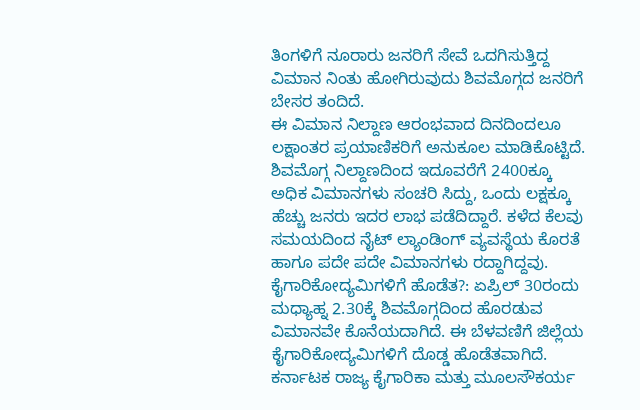ತಿಂಗಳಿಗೆ ನೂರಾರು ಜನರಿಗೆ ಸೇವೆ ಒದಗಿಸುತ್ತಿದ್ದ ವಿಮಾನ ನಿಂತು ಹೋಗಿರುವುದು ಶಿವಮೊಗ್ಗದ ಜನರಿಗೆ ಬೇಸರ ತಂದಿದೆ.
ಈ ವಿಮಾನ ನಿಲ್ದಾಣ ಆರಂಭವಾದ ದಿನದಿಂದಲೂ ಲಕ್ಷಾಂತರ ಪ್ರಯಾಣಿಕರಿಗೆ ಅನುಕೂಲ ಮಾಡಿಕೊಟ್ಟಿದೆ. ಶಿವಮೊಗ್ಗ ನಿಲ್ದಾಣದಿಂದ ಇದೂವರೆಗೆ 2400ಕ್ಕೂ ಅಧಿಕ ವಿಮಾನಗಳು ಸಂಚರಿ ಸಿದ್ದು, ಒಂದು ಲಕ್ಷಕ್ಕೂ ಹೆಚ್ಚು ಜನರು ಇದರ ಲಾಭ ಪಡೆದಿದ್ದಾರೆ. ಕಳೆದ ಕೆಲವು ಸಮಯದಿಂದ ನೈಟ್ ಲ್ಯಾಂಡಿಂಗ್ ವ್ಯವಸ್ಥೆಯ ಕೊರತೆ ಹಾಗೂ ಪದೇ ಪದೇ ವಿಮಾನಗಳು ರದ್ದಾಗಿದ್ದವು.
ಕೈಗಾರಿಕೋದ್ಯಮಿಗಳಿಗೆ ಹೊಡೆತ?: ಏಪ್ರಿಲ್ 30ರಂದು ಮಧ್ಯಾಹ್ನ 2.30ಕ್ಕೆ ಶಿವಮೊಗ್ಗದಿಂದ ಹೊರಡುವ ವಿಮಾನವೇ ಕೊನೆಯದಾಗಿದೆ. ಈ ಬೆಳವಣಿಗೆ ಜಿಲ್ಲೆಯ ಕೈಗಾರಿಕೋದ್ಯಮಿಗಳಿಗೆ ದೊಡ್ಡ ಹೊಡೆತವಾಗಿದೆ. ಕರ್ನಾಟಕ ರಾಜ್ಯ ಕೈಗಾರಿಕಾ ಮತ್ತು ಮೂಲಸೌಕರ್ಯ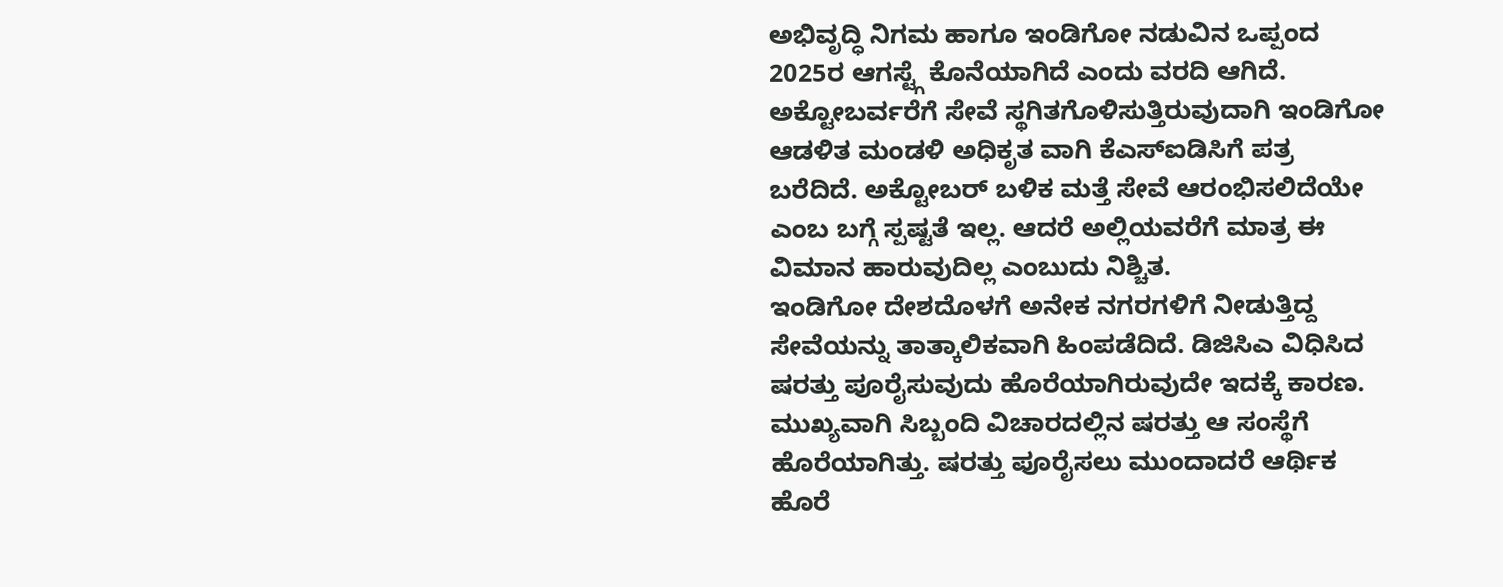ಅಭಿವೃದ್ಧಿ ನಿಗಮ ಹಾಗೂ ಇಂಡಿಗೋ ನಡುವಿನ ಒಪ್ಪಂದ 2025ರ ಆಗಸ್ಟ್ಗೆ ಕೊನೆಯಾಗಿದೆ ಎಂದು ವರದಿ ಆಗಿದೆ.
ಅಕ್ಟೋಬರ್ವರೆಗೆ ಸೇವೆ ಸ್ಥಗಿತಗೊಳಿಸುತ್ತಿರುವುದಾಗಿ ಇಂಡಿಗೋ ಆಡಳಿತ ಮಂಡಳಿ ಅಧಿಕೃತ ವಾಗಿ ಕೆಎಸ್ಐಡಿಸಿಗೆ ಪತ್ರ ಬರೆದಿದೆ. ಅಕ್ಟೋಬರ್ ಬಳಿಕ ಮತ್ತೆ ಸೇವೆ ಆರಂಭಿಸಲಿದೆಯೇ ಎಂಬ ಬಗ್ಗೆ ಸ್ಪಷ್ಟತೆ ಇಲ್ಲ. ಆದರೆ ಅಲ್ಲಿಯವರೆಗೆ ಮಾತ್ರ ಈ ವಿಮಾನ ಹಾರುವುದಿಲ್ಲ ಎಂಬುದು ನಿಶ್ಚಿತ.
ಇಂಡಿಗೋ ದೇಶದೊಳಗೆ ಅನೇಕ ನಗರಗಳಿಗೆ ನೀಡುತ್ತಿದ್ದ ಸೇವೆಯನ್ನು ತಾತ್ಕಾಲಿಕವಾಗಿ ಹಿಂಪಡೆದಿದೆ. ಡಿಜಿಸಿಎ ವಿಧಿಸಿದ ಷರತ್ತು ಪೂರೈಸುವುದು ಹೊರೆಯಾಗಿರುವುದೇ ಇದಕ್ಕೆ ಕಾರಣ. ಮುಖ್ಯವಾಗಿ ಸಿಬ್ಬಂದಿ ವಿಚಾರದಲ್ಲಿನ ಷರತ್ತು ಆ ಸಂಸ್ಥೆಗೆ ಹೊರೆಯಾಗಿತ್ತು. ಷರತ್ತು ಪೂರೈಸಲು ಮುಂದಾದರೆ ಆರ್ಥಿಕ ಹೊರೆ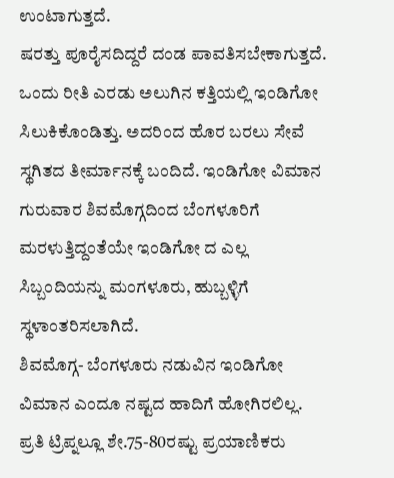ಉಂಟಾಗುತ್ತದೆ.
ಷರತ್ತು ಪೂರೈಸದಿದ್ದರೆ ದಂಡ ಪಾವತಿಸಬೇಕಾಗುತ್ತದೆ. ಒಂದು ರೀತಿ ಎರಡು ಅಲುಗಿನ ಕತ್ತಿಯಲ್ಲಿ ಇಂಡಿಗೋ ಸಿಲುಕಿಕೊಂಡಿತ್ತು. ಅದರಿಂದ ಹೊರ ಬರಲು ಸೇವೆ ಸ್ಥಗಿತದ ತೀರ್ಮಾನಕ್ಕೆ ಬಂದಿದೆ. ಇಂಡಿಗೋ ವಿಮಾನ ಗುರುವಾರ ಶಿವಮೊಗ್ಗದಿಂದ ಬೆಂಗಳೂರಿಗೆ ಮರಳುತ್ತಿದ್ದಂತೆಯೇ ಇಂಡಿಗೋ ದ ಎಲ್ಲ ಸಿಬ್ಬಂದಿಯನ್ನು ಮಂಗಳೂರು, ಹುಬ್ಬಳ್ಳಿಗೆ ಸ್ಥಳಾಂತರಿಸಲಾಗಿದೆ.
ಶಿವಮೊಗ್ಗ- ಬೆಂಗಳೂರು ನಡುವಿನ ಇಂಡಿಗೋ ವಿಮಾನ ಎಂದೂ ನಷ್ಟದ ಹಾದಿಗೆ ಹೋಗಿರಲಿಲ್ಲ. ಪ್ರತಿ ಟ್ರಿಪ್ನಲ್ಲೂ ಶೇ.75-80ರಷ್ಟು ಪ್ರಯಾಣಿಕರು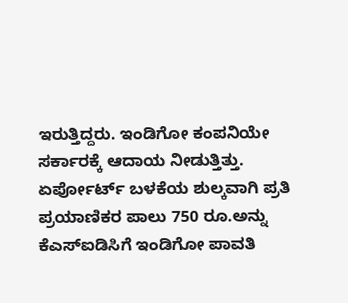ಇರುತ್ತಿದ್ದರು. ಇಂಡಿಗೋ ಕಂಪನಿಯೇ ಸರ್ಕಾರಕ್ಕೆ ಆದಾಯ ನೀಡುತ್ತಿತ್ತು. ಏರ್ಪೋರ್ಟ್ ಬಳಕೆಯ ಶುಲ್ಕವಾಗಿ ಪ್ರತಿ ಪ್ರಯಾಣಿಕರ ಪಾಲು 750 ರೂ.ಅನ್ನು ಕೆಎಸ್ಐಡಿಸಿಗೆ ಇಂಡಿಗೋ ಪಾವತಿ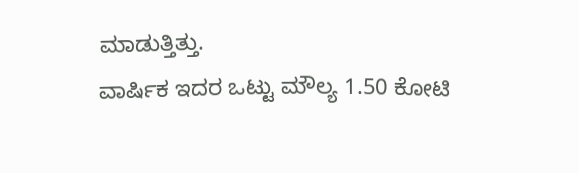ಮಾಡುತ್ತಿತ್ತು.
ವಾರ್ಷಿಕ ಇದರ ಒಟ್ಟು ಮೌಲ್ಯ 1.50 ಕೋಟಿ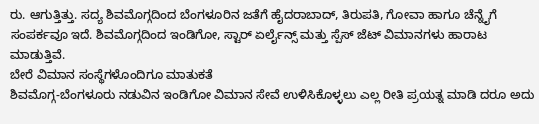ರು. ಆಗುತ್ತಿತ್ತು. ಸದ್ಯ ಶಿವಮೊಗ್ಗದಿಂದ ಬೆಂಗಳೂರಿನ ಜತೆಗೆ ಹೈದರಾಬಾದ್, ತಿರುಪತಿ, ಗೋವಾ ಹಾಗೂ ಚೆನ್ನೈಗೆ ಸಂಪರ್ಕವೂ ಇದೆ. ಶಿವಮೊಗ್ಗದಿಂದ ಇಂಡಿಗೋ, ಸ್ಟಾರ್ ಏರ್ಲೈನ್ಸ್ ಮತ್ತು ಸ್ಪೆಸ್ ಜೆಟ್ ವಿಮಾನಗಳು ಹಾರಾಟ ಮಾಡುತ್ತಿವೆ.
ಬೇರೆ ವಿಮಾನ ಸಂಸ್ಥೆಗಳೊಂದಿಗೂ ಮಾತುಕತೆ
ಶಿವಮೊಗ್ಗ-ಬೆಂಗಳೂರು ನಡುವಿನ ಇಂಡಿಗೋ ವಿಮಾನ ಸೇವೆ ಉಳಿಸಿಕೊಳ್ಳಲು ಎಲ್ಲ ರೀತಿ ಪ್ರಯತ್ನ ಮಾಡಿ ದರೂ ಅದು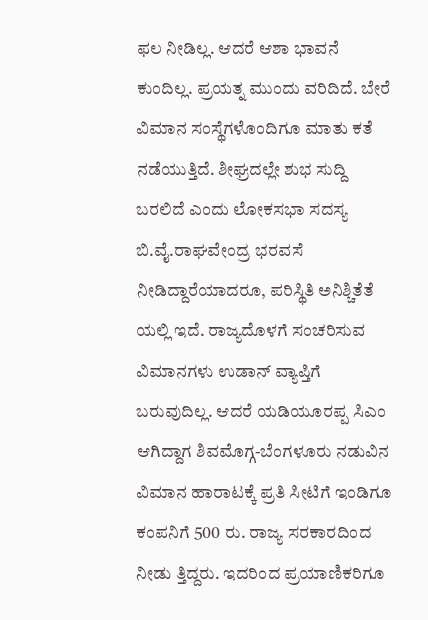ಫಲ ನೀಡಿಲ್ಲ. ಆದರೆ ಆಶಾ ಭಾವನೆ ಕುಂದಿಲ್ಲ. ಪ್ರಯತ್ನ ಮುಂದು ವರಿದಿದೆ. ಬೇರೆ ವಿಮಾನ ಸಂಸ್ಥೆಗಳೊಂದಿಗೂ ಮಾತು ಕತೆ ನಡೆಯುತ್ತಿದೆ. ಶೀಘ್ರದಲ್ಲೇ ಶುಭ ಸುದ್ದಿ ಬರಲಿದೆ ಎಂದು ಲೋಕಸಭಾ ಸದಸ್ಯ ಬಿ.ವೈ.ರಾಘವೇಂದ್ರ ಭರವಸೆ ನೀಡಿದ್ದಾರೆಯಾದರೂ, ಪರಿಸ್ಥಿತಿ ಅನಿಶ್ಚಿತೆತೆ ಯಲ್ಲಿ ಇದೆ. ರಾಜ್ಯದೊಳಗೆ ಸಂಚರಿಸುವ ವಿಮಾನಗಳು ಉಡಾನ್ ವ್ಯಾಪ್ತಿಗೆ ಬರುವುದಿಲ್ಲ. ಆದರೆ ಯಡಿಯೂರಪ್ಪ ಸಿಎಂ ಆಗಿದ್ದಾಗ ಶಿವಮೊಗ್ಗ-ಬೆಂಗಳೂರು ನಡುವಿನ ವಿಮಾನ ಹಾರಾಟಕ್ಕೆ ಪ್ರತಿ ಸೀಟಿಗೆ ಇಂಡಿಗೂ ಕಂಪನಿಗೆ 500 ರು. ರಾಜ್ಯ ಸರಕಾರದಿಂದ ನೀಡು ತ್ತಿದ್ದರು. ಇದರಿಂದ ಪ್ರಯಾಣಿಕರಿಗೂ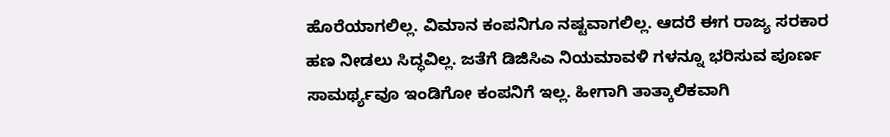ಹೊರೆಯಾಗಲಿಲ್ಲ. ವಿಮಾನ ಕಂಪನಿಗೂ ನಷ್ಟವಾಗಲಿಲ್ಲ. ಆದರೆ ಈಗ ರಾಜ್ಯ ಸರಕಾರ ಹಣ ನೀಡಲು ಸಿದ್ಧವಿಲ್ಲ. ಜತೆಗೆ ಡಿಜಿಸಿಎ ನಿಯಮಾವಳಿ ಗಳನ್ನೂ ಭರಿಸುವ ಪೂರ್ಣ ಸಾಮರ್ಥ್ಯವೂ ಇಂಡಿಗೋ ಕಂಪನಿಗೆ ಇಲ್ಲ. ಹೀಗಾಗಿ ತಾತ್ಕಾಲಿಕವಾಗಿ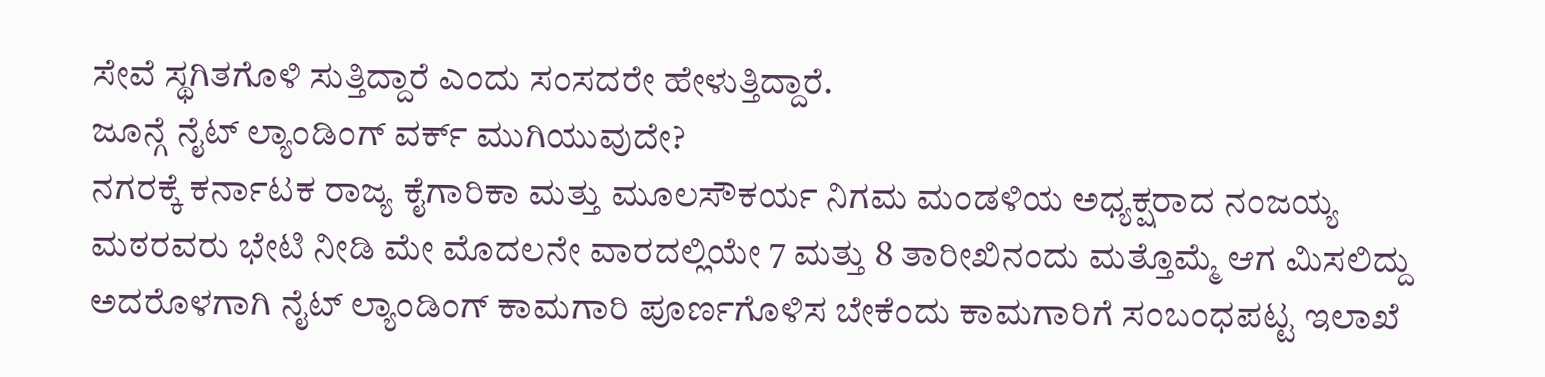ಸೇವೆ ಸ್ಥಗಿತಗೊಳಿ ಸುತ್ತಿದ್ದಾರೆ ಎಂದು ಸಂಸದರೇ ಹೇಳುತ್ತಿದ್ದಾರೆ.
ಜೂನ್ಗೆ ನೈಟ್ ಲ್ಯಾಂಡಿಂಗ್ ವರ್ಕ್ ಮುಗಿಯುವುದೇ?
ನಗರಕ್ಕೆ ಕರ್ನಾಟಕ ರಾಜ್ಯ ಕೈಗಾರಿಕಾ ಮತ್ತು ಮೂಲಸೌಕರ್ಯ ನಿಗಮ ಮಂಡಳಿಯ ಅಧ್ಯಕ್ಷರಾದ ನಂಜಯ್ಯ ಮಠರವರು ಭೇಟಿ ನೀಡಿ ಮೇ ಮೊದಲನೇ ವಾರದಲ್ಲಿಯೇ 7 ಮತ್ತು 8 ತಾರೀಖಿನಂದು ಮತ್ತೊಮ್ಮೆ ಆಗ ಮಿಸಲಿದ್ದು ಅದರೊಳಗಾಗಿ ನೈಟ್ ಲ್ಯಾಂಡಿಂಗ್ ಕಾಮಗಾರಿ ಪೂರ್ಣಗೊಳಿಸ ಬೇಕೆಂದು ಕಾಮಗಾರಿಗೆ ಸಂಬಂಧಪಟ್ಟ ಇಲಾಖೆ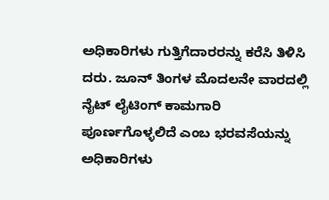ಅಧಿಕಾರಿಗಳು ಗುತ್ತಿಗೆದಾರರನ್ನು ಕರೆಸಿ ತಿಳಿಸಿ ದರು. ಜೂನ್ ತಿಂಗಳ ಮೊದಲನೇ ವಾರದಲ್ಲಿ ನೈಟ್ ಲೈಟಿಂಗ್ ಕಾಮಗಾರಿ ಪೂರ್ಣಗೊಳ್ಳಲಿದೆ ಎಂಬ ಭರವಸೆಯನ್ನು ಅಧಿಕಾರಿಗಳು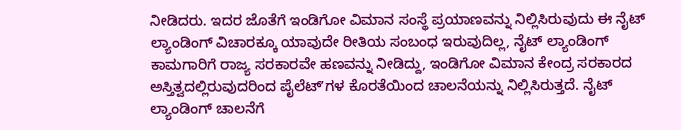ನೀಡಿದರು. ಇದರ ಜೊತೆಗೆ ಇಂಡಿಗೋ ವಿಮಾನ ಸಂಸ್ಥೆ ಪ್ರಯಾಣವನ್ನು ನಿಲ್ಲಿಸಿರುವುದು ಈ ನೈಟ್ ಲ್ಯಾಂಡಿಂಗ್ ವಿಚಾರಕ್ಕೂ ಯಾವುದೇ ರೀತಿಯ ಸಂಬಂಧ ಇರುವುದಿಲ್ಲ, ನೈಟ್ ಲ್ಯಾಂಡಿಂಗ್ ಕಾಮಗಾರಿಗೆ ರಾಜ್ಯ ಸರಕಾರವೇ ಹಣವನ್ನು ನೀಡಿದ್ದು, ಇಂಡಿಗೋ ವಿಮಾನ ಕೇಂದ್ರ ಸರಕಾರದ ಅಸ್ತಿತ್ವದಲ್ಲಿರುವುದರಿಂದ ಪೈಲೆಟ್ʼಗಳ ಕೊರತೆಯಿಂದ ಚಾಲನೆಯನ್ನು ನಿಲ್ಲಿಸಿರುತ್ತದೆ. ನೈಟ್ ಲ್ಯಾಂಡಿಂಗ್ ಚಾಲನೆಗೆ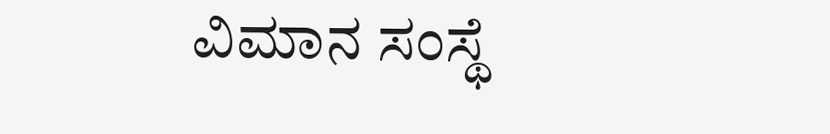ವಿಮಾನ ಸಂಸ್ಥೆ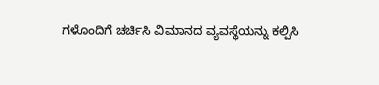ಗಳೊಂದಿಗೆ ಚರ್ಚಿಸಿ ವಿಮಾನದ ವ್ಯವಸ್ಥೆಯನ್ನು ಕಲ್ಪಿಸಿ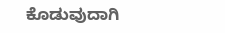ಕೊಡುವುದಾಗಿ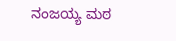ನಂಜಯ್ಯ ಮಠ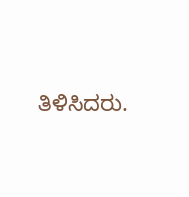ತಿಳಿಸಿದರು.